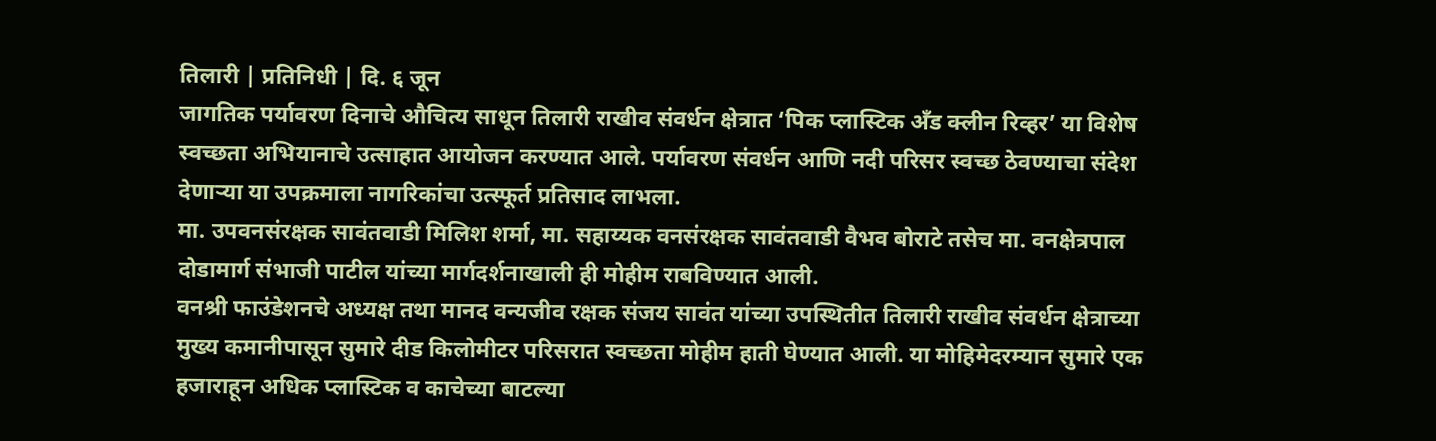तिलारी | प्रतिनिधी | दि. ६ जून
जागतिक पर्यावरण दिनाचे औचित्य साधून तिलारी राखीव संवर्धन क्षेत्रात ‘पिक प्लास्टिक अँड क्लीन रिव्हर’ या विशेष स्वच्छता अभियानाचे उत्साहात आयोजन करण्यात आले. पर्यावरण संवर्धन आणि नदी परिसर स्वच्छ ठेवण्याचा संदेश देणाऱ्या या उपक्रमाला नागरिकांचा उत्स्फूर्त प्रतिसाद लाभला.
मा. उपवनसंरक्षक सावंतवाडी मिलिश शर्मा, मा. सहाय्यक वनसंरक्षक सावंतवाडी वैभव बोराटे तसेच मा. वनक्षेत्रपाल दोडामार्ग संभाजी पाटील यांच्या मार्गदर्शनाखाली ही मोहीम राबविण्यात आली.
वनश्री फाउंडेशनचे अध्यक्ष तथा मानद वन्यजीव रक्षक संजय सावंत यांच्या उपस्थितीत तिलारी राखीव संवर्धन क्षेत्राच्या मुख्य कमानीपासून सुमारे दीड किलोमीटर परिसरात स्वच्छता मोहीम हाती घेण्यात आली. या मोहिमेदरम्यान सुमारे एक हजाराहून अधिक प्लास्टिक व काचेच्या बाटल्या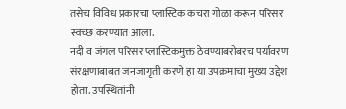तसेच विविध प्रकारचा प्लास्टिक कचरा गोळा करून परिसर स्वच्छ करण्यात आला.
नदी व जंगल परिसर प्लास्टिकमुक्त ठेवण्याबरोबरच पर्यावरण संरक्षणाबाबत जनजागृती करणे हा या उपक्रमाचा मुख्य उद्देश होता. उपस्थितांनी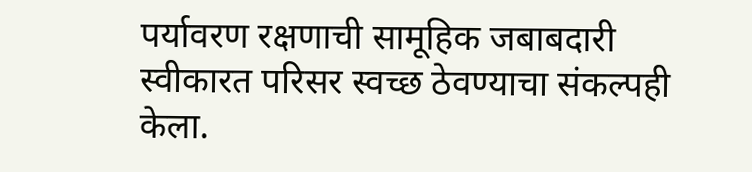पर्यावरण रक्षणाची सामूहिक जबाबदारी स्वीकारत परिसर स्वच्छ ठेवण्याचा संकल्पही केला.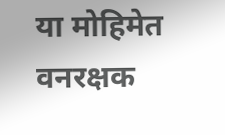या मोहिमेत वनरक्षक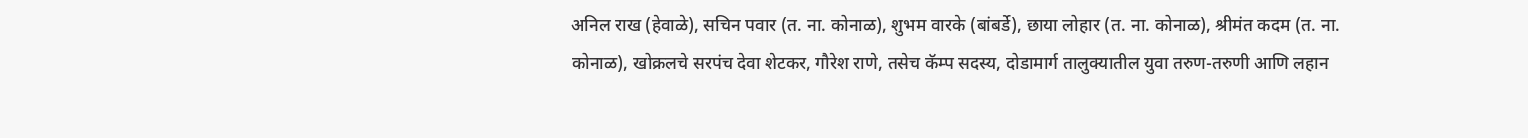अनिल राख (हेवाळे), सचिन पवार (त. ना. कोनाळ), शुभम वारके (बांबर्डे), छाया लोहार (त. ना. कोनाळ), श्रीमंत कदम (त. ना. कोनाळ), खोक्रलचे सरपंच देवा शेटकर, गौरेश राणे, तसेच कॅम्प सदस्य, दोडामार्ग तालुक्यातील युवा तरुण-तरुणी आणि लहान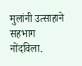मुलांनी उत्साहाने सहभाग नोंदविला.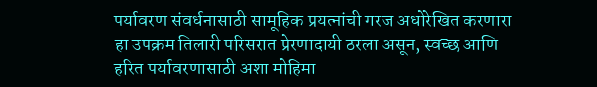पर्यावरण संवर्धनासाठी सामूहिक प्रयत्नांची गरज अधोरेखित करणारा हा उपक्रम तिलारी परिसरात प्रेरणादायी ठरला असून, स्वच्छ आणि हरित पर्यावरणासाठी अशा मोहिमा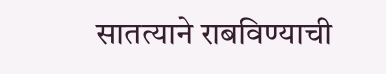सातत्याने राबविण्याची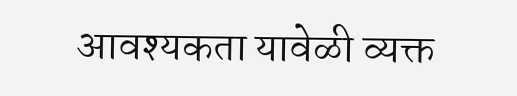आवश्यकता यावेळी व्यक्त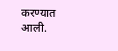करण्यात आली.